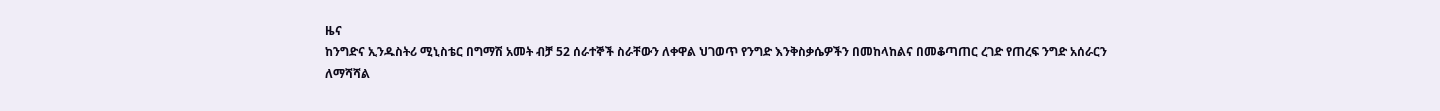ዜና
ከንግድና ኢንዱስትሪ ሚኒስቴር በግማሽ አመት ብቻ 52 ሰራተኞች ስራቸውን ለቀዋል ህገወጥ የንግድ እንቅስቃሴዎችን በመከላከልና በመቆጣጠር ረገድ የጠረፍ ንግድ አሰራርን ለማሻሻል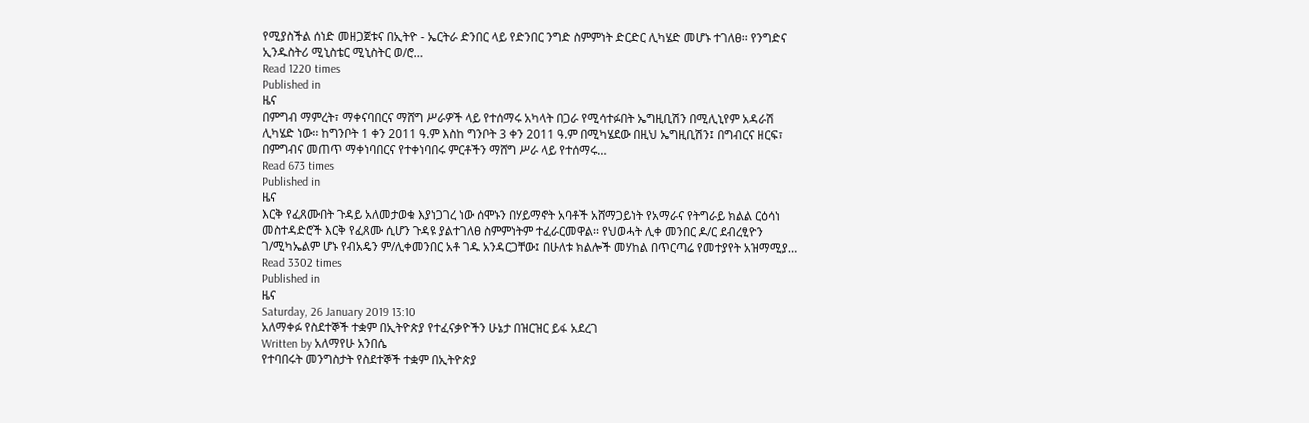የሚያስችል ሰነድ መዘጋጀቱና በኢትዮ - ኤርትራ ድንበር ላይ የድንበር ንግድ ስምምነት ድርድር ሊካሄድ መሆኑ ተገለፀ፡፡ የንግድና ኢንዱስትሪ ሚኒስቴር ሚኒስትር ወ/ሮ…
Read 1220 times
Published in
ዜና
በምግብ ማምረት፣ ማቀናባበርና ማሸግ ሥራዎች ላይ የተሰማሩ አካላት በጋራ የሚሳተፉበት ኤግዚቢሽን በሚሊኒየም አዳራሽ ሊካሄድ ነው፡፡ ከግንቦት 1 ቀን 2011 ዓ.ም እስከ ግንቦት 3 ቀን 2011 ዓ.ም በሚካሄደው በዚህ ኤግዚቢሽን፤ በግብርና ዘርፍ፣ በምግብና መጠጥ ማቀነባበርና የተቀነባበሩ ምርቶችን ማሸግ ሥራ ላይ የተሰማሩ…
Read 673 times
Published in
ዜና
እርቅ የፈጸሙበት ጉዳይ አለመታወቁ እያነጋገረ ነው ሰሞኑን በሃይማኖት አባቶች አሸማጋይነት የአማራና የትግራይ ክልል ርዕሳነ መስተዳድሮች እርቅ የፈጸሙ ሲሆን ጉዳዩ ያልተገለፀ ስምምነትም ተፈራርመዋል፡፡ የህወሓት ሊቀ መንበር ዶ/ር ደብረፂዮን ገ/ሚካኤልም ሆኑ የብአዴን ም/ሊቀመንበር አቶ ገዱ አንዳርጋቸው፤ በሁለቱ ክልሎች መሃከል በጥርጣሬ የመተያየት አዝማሚያ…
Read 3302 times
Published in
ዜና
Saturday, 26 January 2019 13:10
አለማቀፉ የስደተኞች ተቋም በኢትዮጵያ የተፈናቃዮችን ሁኔታ በዝርዝር ይፋ አደረገ
Written by አለማየሁ አንበሴ
የተባበሩት መንግስታት የስደተኞች ተቋም በኢትዮጵያ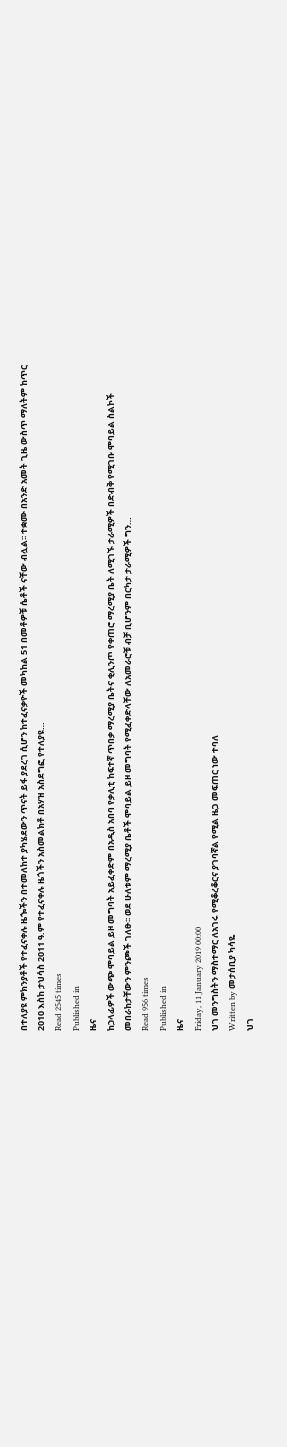በተለያዩ ምክንያቶች የተፈናቀሉ ዜጐችን በተመለከተ ያካሄደውን ጥናት ይፋ ያደረገ ሲሆን ከተፈናቃዮች መካከል 51 በመቶዎቹ ሴቶች ናቸው ብሏል፡፡ ተቋሙ በአንድ አመት ጊዜ ውስጥ ማለትም ከጥር 2010 እስከ ታህሳስ 2011 ዓ.ም የተፈናቀሉ ዜጎችን አስመልክቶ በአሃዝ አስደግፎ የተለያዩ…
Read 2545 times
Published in
ዜና
ከኃላፊዎች ውጭ ሞባይል ይዞ መግባት አይፈቀድም በአዲስ አበባ የቃሊቲ ከፍተኛ ጥበቃ ማረሚያ ቤትና ቂሊንጦ የቀጠሮ ማረሚያ ቤት ለሚገኙ ታራሚዎች በድብቅ የሚገቡ ሞባይል ስልኮች መበራከታቸውን ምንጮች ገለፁ፡፡ ወደ ሁለቱም ማረሚያ ቤቶች ሞባይል ይዞ መግባት የሚፈቀድላቸው ለአመራሮቹ ብቻ ቢሆንም በርካታ ታራሚዎች ግን…
Read 956 times
Published in
ዜና
Friday, 11 January 2019 00:00
ህገ መንግስትን ማስተማር ለአገሩ የሚቆረቆርና ያገባኛል የሚል ዜጋ መፍጠር ነው ተባለ
Written by መታሰቢያ ካሳዬ
ህገ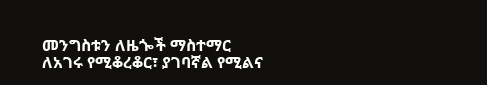መንግስቱን ለዜጐች ማስተማር ለአገሩ የሚቆረቆር፣ ያገባኛል የሚልና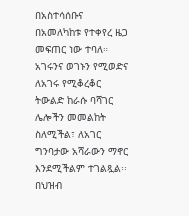በአስተሳሰቡና በአመለካከቱ የተቀየረ ዜጋ መፍጠር ነው ተባለ። አገሩንና ወገኑን የሚወድና ለአገሩ የሚቆረቆር ትውልድ ከራሱ ባሻገር ሌሎችን መመልከት ስለሚችል፣ ለአገር ግንባታው አሻራውን ማኖር እንደሚችልም ተገልጿል፡፡ በህዝብ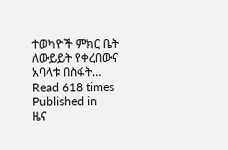ተወካዮች ምክር ቤት ለውይይት የቀረበውና አባላቱ በስፋት…
Read 618 times
Published in
ዜና